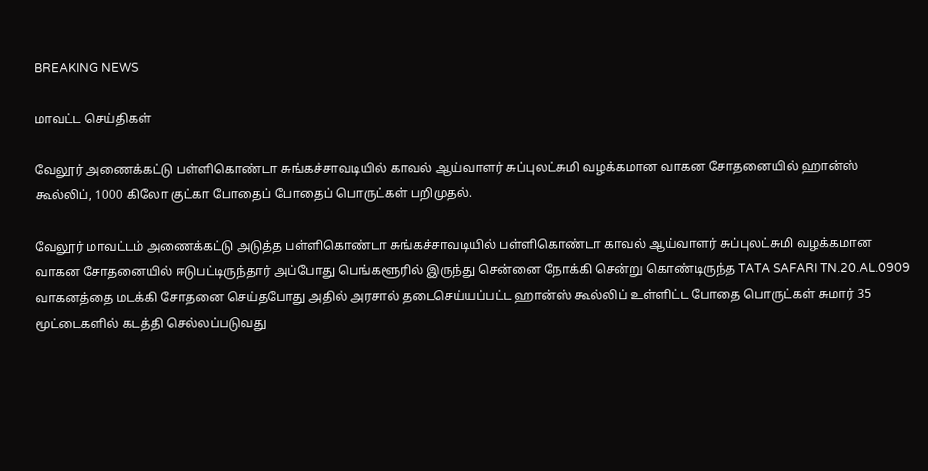BREAKING NEWS

மாவட்ட செய்திகள்

வேலூர் அணைக்கட்டு பள்ளிகொண்டா சுங்கச்சாவடியில் காவல் ஆய்வாளர் சுப்புலட்சுமி வழக்கமான வாகன சோதனையில் ஹான்ஸ் கூல்லிப், 1000 கிலோ குட்கா போதைப் போதைப் பொருட்கள் பறிமுதல்.

வேலூர் மாவட்டம் அணைக்கட்டு அடுத்த பள்ளிகொண்டா சுங்கச்சாவடியில் பள்ளிகொண்டா காவல் ஆய்வாளர் சுப்புலட்சுமி வழக்கமான வாகன சோதனையில் ஈடுபட்டிருந்தார் அப்போது பெங்களூரில் இருந்து சென்னை நோக்கி சென்று கொண்டிருந்த TATA SAFARI TN.20.AL.0909 வாகனத்தை மடக்கி சோதனை செய்தபோது அதில் அரசால் தடைசெய்யப்பட்ட ஹான்ஸ் கூல்லிப் உள்ளிட்ட போதை பொருட்கள் சுமார் 35 மூட்டைகளில் கடத்தி செல்லப்படுவது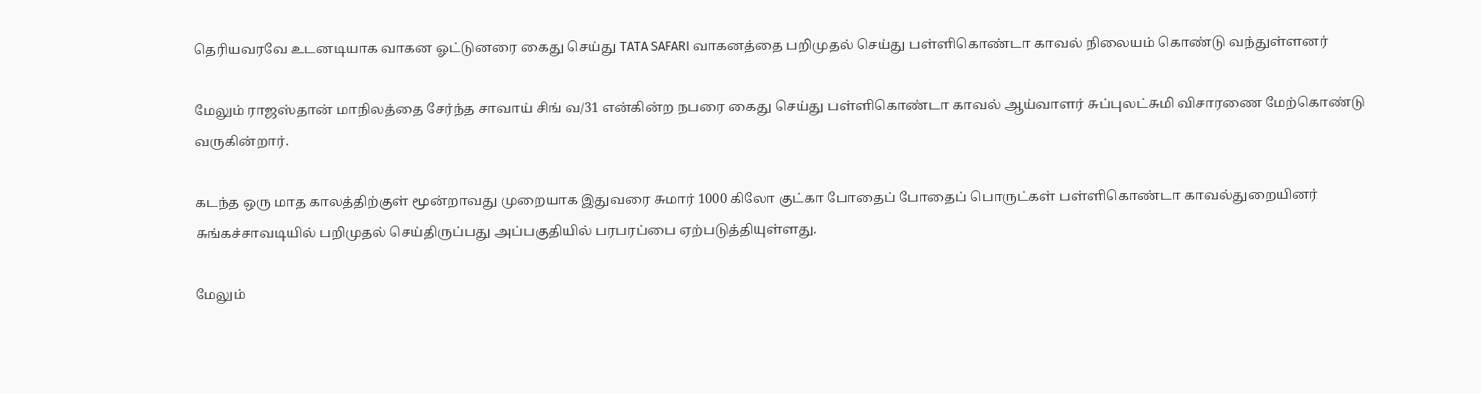தெரியவரவே உடனடியாக வாகன ஓட்டுனரை கைது செய்து TATA SAFARI வாகனத்தை பறிமுதல் செய்து பள்ளிகொண்டா காவல் நிலையம் கொண்டு வந்துள்ளனர்

மேலும் ராஜஸ்தான் மாநிலத்தை சேர்ந்த சாவாய் சிங் வ/31 என்கின்ற நபரை கைது செய்து பள்ளிகொண்டா காவல் ஆய்வாளர் சுப்புலட்சுமி விசாரணை மேற்கொண்டு வருகின்றார்.

கடந்த ஒரு மாத காலத்திற்குள் மூன்றாவது முறையாக இதுவரை சுமார் 1000 கிலோ குட்கா போதைப் போதைப் பொருட்கள் பள்ளிகொண்டா காவல்துறையினர் சுங்கச்சாவடியில் பறிமுதல் செய்திருப்பது அப்பகுதியில் பரபரப்பை ஏற்படுத்தியுள்ளது.

மேலும்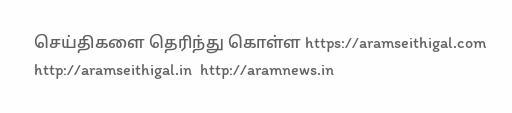செய்திகளை தெரிந்து கொள்ள https://aramseithigal.com  http://aramseithigal.in  http://aramnews.in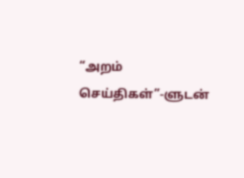“அறம் செய்திகள்”-ளுடன்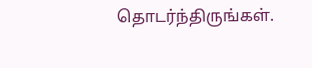தொடர்ந்திருங்கள்.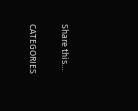Share this…

CATEGORIES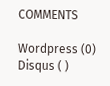COMMENTS

Wordpress (0)
Disqus ( )